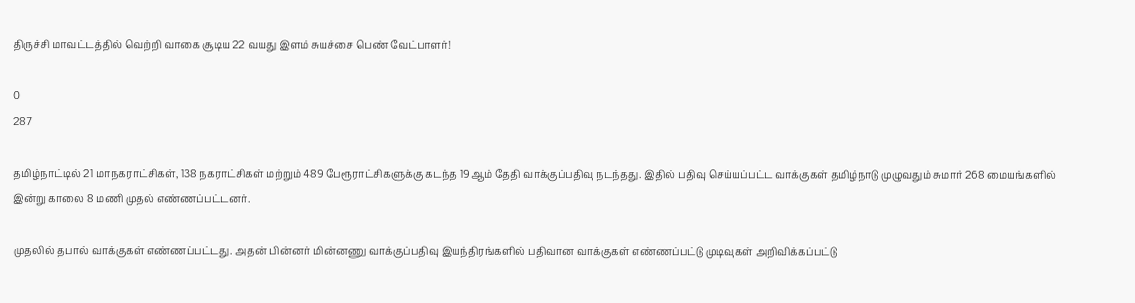திருச்சி மாவட்டத்தில் வெற்றி வாகை சூடிய 22 வயது இளம் சுயச்சை பெண் வேட்பாளர்!

0
287

தமிழ்நாட்டில் 21 மாநகராட்சிகள், 138 நகராட்சிகள் மற்றும் 489 பேரூராட்சிகளுக்கு கடந்த 19ஆம் தேதி வாக்குப்பதிவு நடந்தது. இதில் பதிவு செய்யப்பட்ட வாக்குகள் தமிழ்நாடு முழுவதும் சுமார் 268 மையங்களில் இன்று காலை 8 மணி முதல் எண்ணப்பட்டனர்.

முதலில் தபால் வாக்குகள் எண்ணப்பட்டது. அதன் பின்னர் மின்னணு வாக்குப்பதிவு இயந்திரங்களில் பதிவான வாக்குகள் எண்ணப்பட்டு முடிவுகள் அறிவிக்கப்பட்டு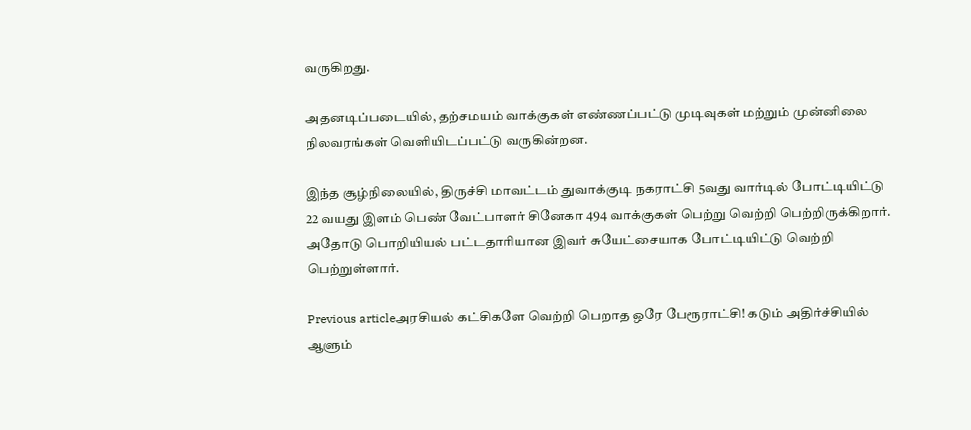வருகிறது.

அதனடிப்படையில், தற்சமயம் வாக்குகள் எண்ணப்பட்டு முடிவுகள் மற்றும் முன்னிலை நிலவரங்கள் வெளியிடப்பட்டு வருகின்றன.

இந்த சூழ்நிலையில், திருச்சி மாவட்டம் துவாக்குடி நகராட்சி 5வது வார்டில் போட்டியிட்டு 22 வயது இளம் பெண் வேட்பாளர் சினேகா 494 வாக்குகள் பெற்று வெற்றி பெற்றிருக்கிறார். அதோடு பொறியியல் பட்டதாரியான இவர் சுயேட்சையாக போட்டியிட்டு வெற்றி பெற்றுள்ளார்.

Previous articleஅரசியல் கட்சிகளே வெற்றி பெறாத ஒரே பேரூராட்சி! கடும் அதிர்ச்சியில் ஆளும்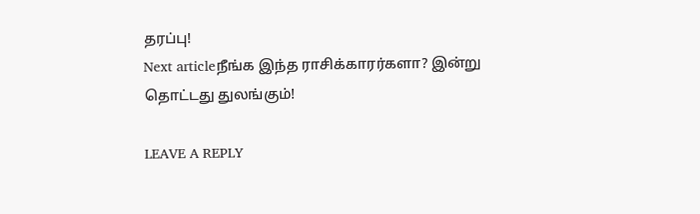தரப்பு!
Next articleநீங்க இந்த ராசிக்காரர்களா? இன்று தொட்டது துலங்கும்!

LEAVE A REPLY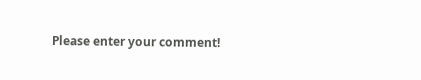Please enter your comment!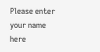Please enter your name here